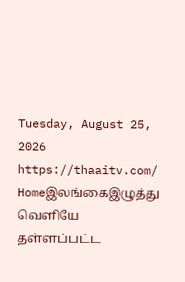Tuesday, August 25, 2026
https://thaaitv.com/
Homeஇலங்கைஇழுத்து வெளியே தள்ளப்பட்ட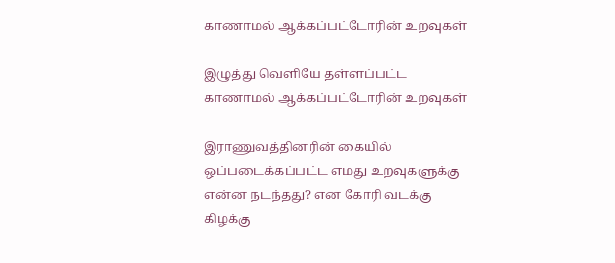காணாமல் ஆக்கப்பட்டோரின் உறவுகள்

இழுத்து வெளியே தள்ளப்பட்ட காணாமல் ஆக்கப்பட்டோரின் உறவுகள்

இராணுவத்தினரின் கையில் ஒப்படைக்கப்பட்ட எமது உறவுகளுக்கு என்ன நடந்தது? என கோரி வடக்கு கிழக்கு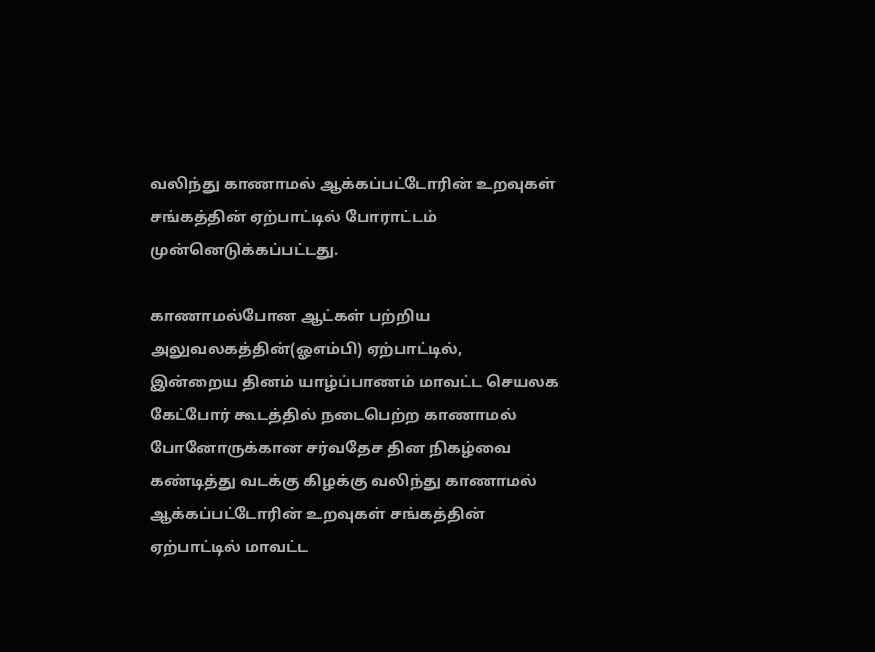வலிந்து காணாமல் ஆக்கப்பட்டோரின் உறவுகள் சங்கத்தின் ஏற்பாட்டில் போராட்டம் முன்னெடுக்கப்பட்டது.

காணாமல்போன ஆட்கள் பற்றிய அலுவலகத்தின்(ஓஎம்பி) ஏற்பாட்டில்,
இன்றைய தினம் யாழ்ப்பாணம் மாவட்ட செயலக கேட்போர் கூடத்தில் நடைபெற்ற காணாமல் போனோருக்கான சர்வதேச தின நிகழ்வை கண்டித்து வடக்கு கிழக்கு வலிந்து காணாமல் ஆக்கப்பட்டோரின் உறவுகள் சங்கத்தின் ஏற்பாட்டில் மாவட்ட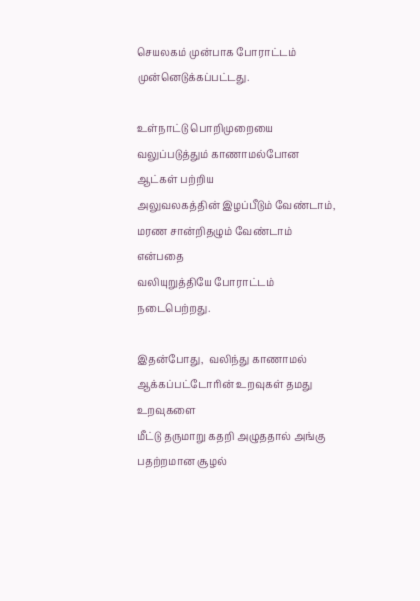செயலகம் முன்பாக போராட்டம் முன்னெடுக்கப்பட்டது.

உள்நாட்டு பொறிமுறையை வலுப்படுத்தும் காணாமல்போன ஆட்கள் பற்றிய
அலுவலகத்தின் இழப்பீடும் வேண்டாம், மரண சான்றிதழும் வேண்டாம் என்பதை
வலியுறுத்தியே போராட்டம் நடைபெற்றது.

இதன்போது,  வலிந்து காணாமல் ஆக்கப்பட்டோரின் உறவுகள் தமது உறவுகளை
மீட்டு தருமாறு கதறி அழுததால் அங்கு பதற்றமான சூழல்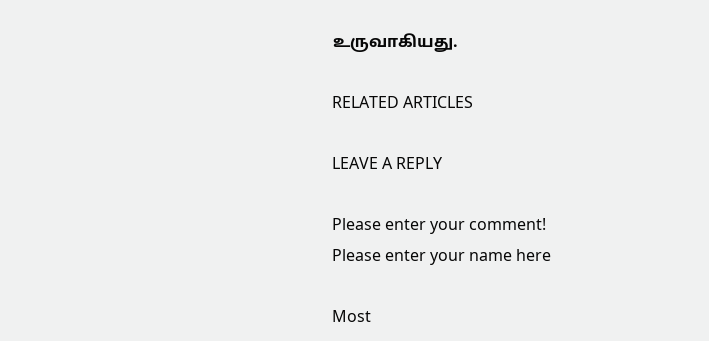உருவாகியது.

RELATED ARTICLES

LEAVE A REPLY

Please enter your comment!
Please enter your name here

Most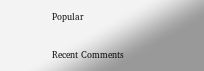Popular

Recent Comments